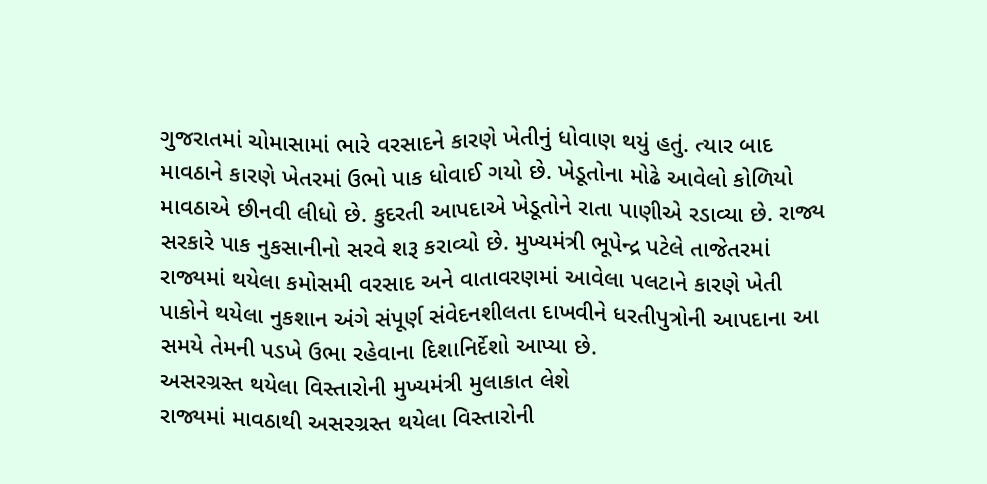ગુજરાતમાં ચોમાસામાં ભારે વરસાદને કારણે ખેતીનું ધોવાણ થયું હતું. ત્યાર બાદ માવઠાને કારણે ખેતરમાં ઉભો પાક ધોવાઈ ગયો છે. ખેડૂતોના મોઢે આવેલો કોળિયો માવઠાએ છીનવી લીધો છે. કુદરતી આપદાએ ખેડૂતોને રાતા પાણીએ રડાવ્યા છે. રાજ્ય સરકારે પાક નુકસાનીનો સરવે શરૂ કરાવ્યો છે. મુખ્યમંત્રી ભૂપેન્દ્ર પટેલે તાજેતરમાં રાજ્યમાં થયેલા કમોસમી વરસાદ અને વાતાવરણમાં આવેલા પલટાને કારણે ખેતી પાકોને થયેલા નુકશાન અંગે સંપૂર્ણ સંવેદનશીલતા દાખવીને ધરતીપુત્રોની આપદાના આ સમયે તેમની પડખે ઉભા રહેવાના દિશાનિર્દેશો આપ્યા છે.
અસરગ્રસ્ત થયેલા વિસ્તારોની મુખ્યમંત્રી મુલાકાત લેશે
રાજ્યમાં માવઠાથી અસરગ્રસ્ત થયેલા વિસ્તારોની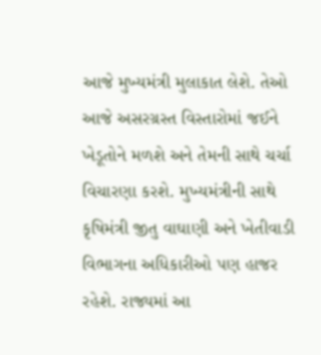આજે મુખ્યમંત્રી મુલાકાત લેશે. તેઓ આજે અસરગ્રસ્ત વિસ્તારોમાં જઈને ખેડૂતોને મળશે અને તેમની સાથે ચર્ચા વિચારણા કરશે. મુખ્યમંત્રીની સાથે કૃષિમંત્રી જીતુ વાઘાણી અને ખેતીવાડી વિભાગના અધિકારીઓ પણ હાજર રહેશે. રાજ્યમાં આ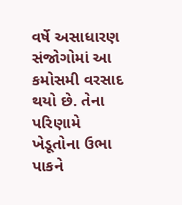વર્ષે અસાધારણ સંજોગોમાં આ કમોસમી વરસાદ થયો છે. તેના પરિણામે ખેડૂતોના ઉભા પાકને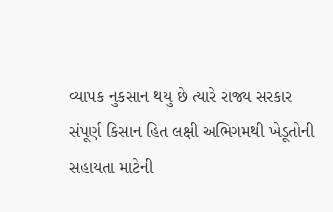વ્યાપક નુકસાન થયુ છે ત્યારે રાજ્ય સરકાર સંપૂર્ણ કિસાન હિત લક્ષી અભિગમથી ખેડૂતોની સહાયતા માટેની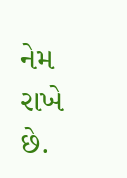નેમ રાખે છે.